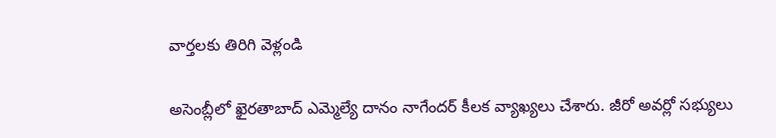వార్తలకు తిరిగి వెళ్లండి

అసెంబ్లీలో ఖైరతాబాద్ ఎమ్మెల్యే దానం నాగేందర్ కీలక వ్యాఖ్యలు చేశారు. జీరో అవర్లో సభ్యులు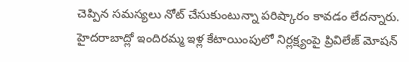చెప్పిన సమస్యలు నోట్ చేసుకుంటున్నా పరిష్కారం కావడం లేదన్నారు.
హైదరాబాద్లో ఇందిరమ్మ ఇళ్ల కేటాయింపులో నిర్లక్ష్యంపై ప్రివిలేజ్ మోషన్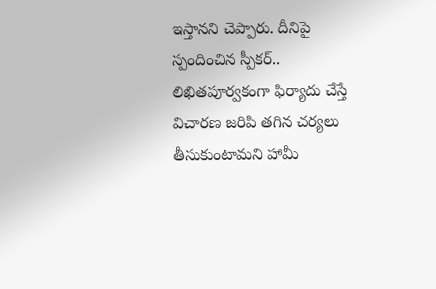ఇస్తానని చెప్పారు. దీనిపై స్పందించిన స్పీకర్.. లిఖితపూర్వకంగా ఫిర్యాదు చేస్తే విచారణ జరిపి తగిన చర్యలు తీసుకుంటామని హామీ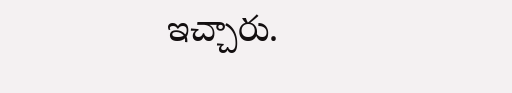ఇచ్చారు.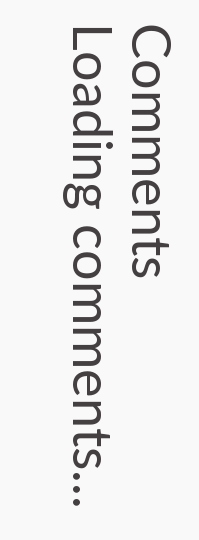Comments
Loading comments...